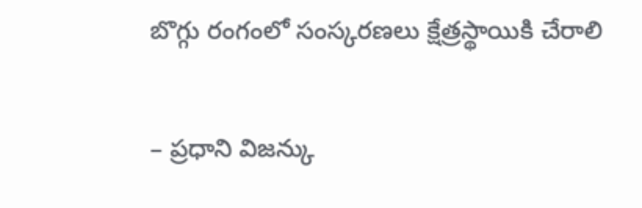బొగ్గు రంగంలో సంస్కరణలు క్షేత్రస్థాయికి చేరాలి

– ప్రధాని విజన్కు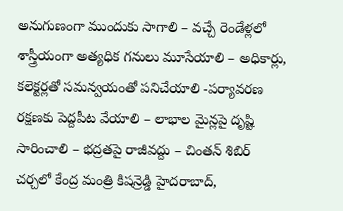అనుగుణంగా ముందుకు సాగాలి – వచ్చే రెండేళ్లలో శాస్త్రీయంగా అత్యధిక గనులు మూసేయాలి – అధికార్లు, కలెక్టర్లతో సమన్వయంతో పనిచేయాలి -పర్యావరణ రక్షణకు పెద్దపీట వేయాలి – లాభాల మైన్లపై దృష్టి సారించాలి – భద్రతపై రాజీవద్దు – చింతన్ శిబిర్ చర్చలో కేంద్ర మంత్రి కిషన్రెడ్డి హైదరాబాద్,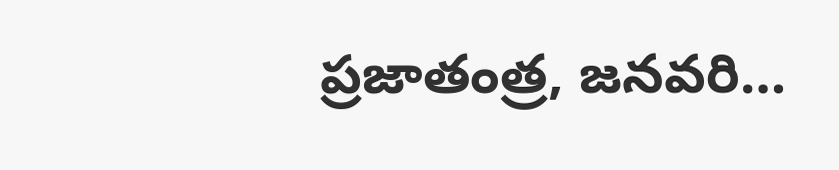ప్రజాతంత్ర, జనవరి…